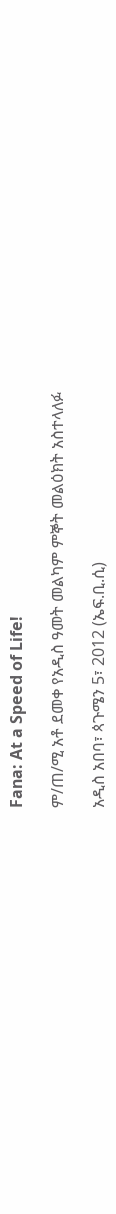Fana: At a Speed of Life!

ም/ጠ/ሚ አቶ ደመቀ የአዲስ ዓመት መልካም ምኞት መልዕክት አስተላለፉ

አዲስ አበባ፣ ጳጉሜን 5፣ 2012 (ኤፍ.ቢ.ሲ)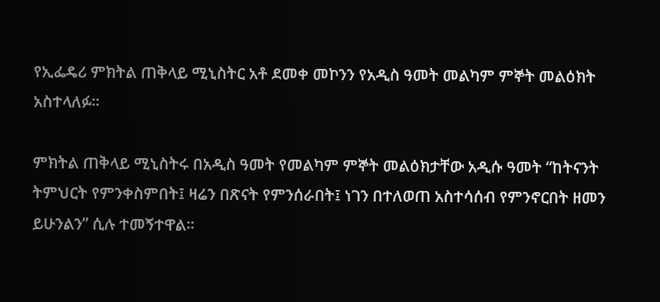የኢፌዴሪ ምክትል ጠቅላይ ሚኒስትር አቶ ደመቀ መኮንን የአዲስ ዓመት መልካም ምኞት መልዕክት አስተላለፉ።

ምክትል ጠቅላይ ሚኒስትሩ በአዲስ ዓመት የመልካም ምኞት መልዕክታቸው አዲሱ ዓመት “ከትናንት ትምህርት የምንቀስምበት፤ ዛሬን በጽናት የምንሰራበት፤ ነገን በተለወጠ አስተሳሰብ የምንኖርበት ዘመን ይሁንልን” ሲሉ ተመኝተዋል።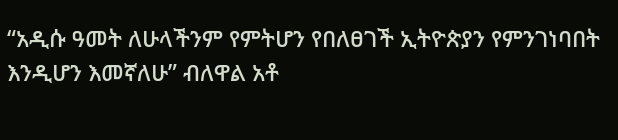“አዲሱ ዓመት ለሁላችንም የምትሆን የበለፀገች ኢትዮጵያን የምንገነባበት እንዲሆን እመኛለሁ” ብለዋል አቶ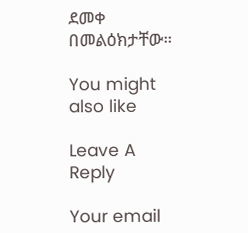ደመቀ በመልዕክታቸው።

You might also like

Leave A Reply

Your email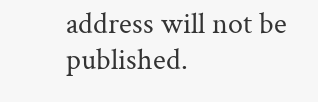address will not be published.